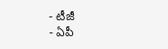- టీజీ
- ఏపీ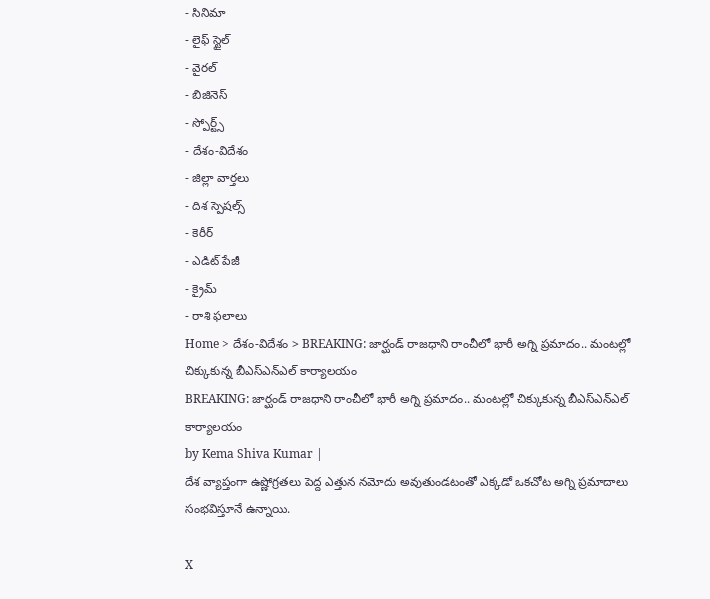- సినిమా
- లైఫ్ స్టైల్
- వైరల్
- బిజినెస్
- స్పోర్ట్స్
- దేశం-విదేశం
- జిల్లా వార్తలు
- దిశ స్పెషల్స్
- కెరీర్
- ఎడిట్ పేజీ
- క్రైమ్
- రాశి ఫలాలు
Home > దేశం-విదేశం > BREAKING: జార్ఘండ్ రాజధాని రాంచీలో భారీ అగ్ని ప్రమాదం.. మంటల్లో చిక్కుకున్న బీఎస్ఎన్ఎల్ కార్యాలయం
BREAKING: జార్ఘండ్ రాజధాని రాంచీలో భారీ అగ్ని ప్రమాదం.. మంటల్లో చిక్కుకున్న బీఎస్ఎన్ఎల్ కార్యాలయం
by Kema Shiva Kumar |
దేశ వ్యాప్తంగా ఉష్ణోగ్రతలు పెద్ద ఎత్తున నమోదు అవుతుండటంతో ఎక్కడో ఒకచోట అగ్ని ప్రమాదాలు సంభవిస్తూనే ఉన్నాయి.

X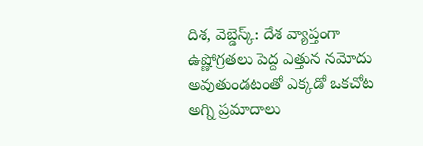దిశ, వెబ్డెస్క్: దేశ వ్యాప్తంగా ఉష్ణోగ్రతలు పెద్ద ఎత్తున నమోదు అవుతుండటంతో ఎక్కడో ఒకచోట అగ్ని ప్రమాదాలు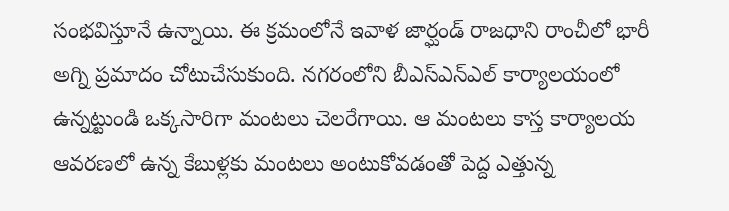సంభవిస్తూనే ఉన్నాయి. ఈ క్రమంలోనే ఇవాళ జార్ఘండ్ రాజధాని రాంచీలో భారీ అగ్ని ప్రమాదం చోటుచేసుకుంది. నగరంలోని బీఎస్ఎన్ఎల్ కార్యాలయంలో ఉన్నట్టుండి ఒక్కసారిగా మంటలు చెలరేగాయి. ఆ మంటలు కాస్త కార్యాలయ ఆవరణలో ఉన్న కేబుళ్లకు మంటలు అంటుకోవడంతో పెద్ద ఎత్తున్న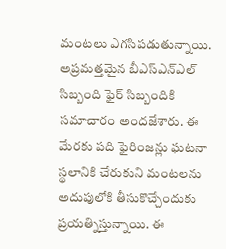మంటలు ఎగసిపడుతున్నాయి. అప్రమత్తమైన బీఎస్ఎన్ఎల్ సిబ్బంది ఫైర్ సిబ్బందికి సమాచారం అందజేశారు. ఈ మేరకు పది ఫైరింజన్లు ఘటనా స్థలానికి చేరుకుని మంటలను అదుపులోకి తీసుకొచ్చేందుకు ప్రయత్నిస్తున్నాయి. ఈ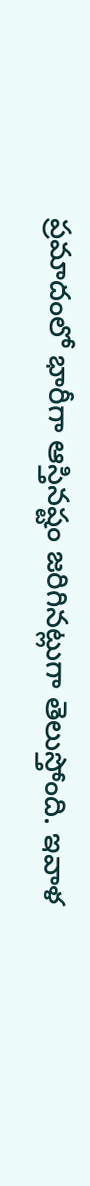ప్రమాదంలో భారీగా ఆస్తినష్టం జరిగినట్లుగా తెలుస్తోంది. ఇవాళ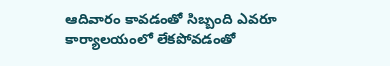ఆదివారం కావడంతో సిబ్బంది ఎవరూ కార్యాలయంలో లేకపోవడంతో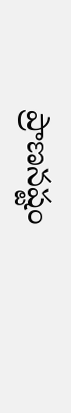ప్రాణనష్టం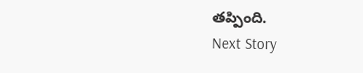తప్పింది.
Next Story